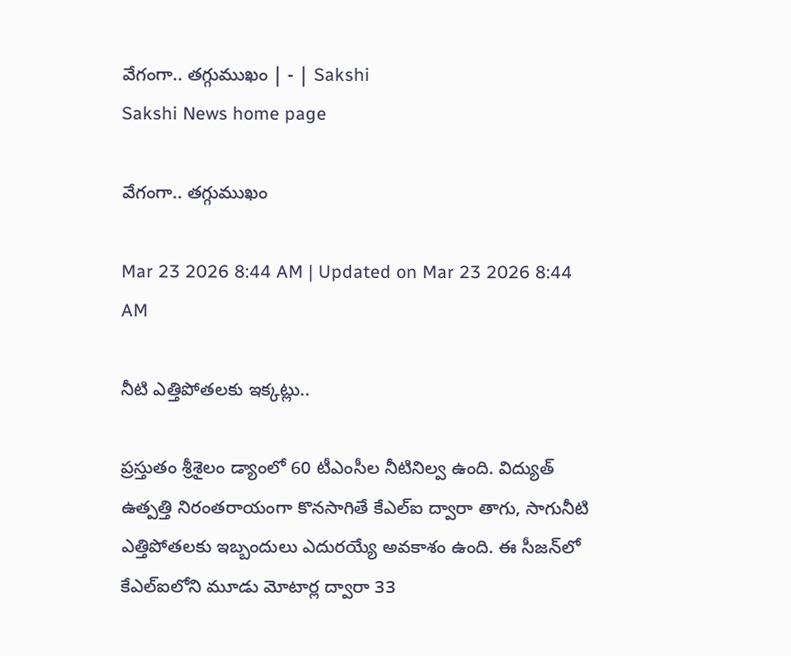వేగంగా.. తగ్గుముఖం | - | Sakshi
Sakshi News home page

వేగంగా.. తగ్గుముఖం

Mar 23 2026 8:44 AM | Updated on Mar 23 2026 8:44 AM

నీటి ఎత్తిపోతలకు ఇక్కట్లు..

ప్రస్తుతం శ్రీశైలం డ్యాంలో 60 టీఎంసీల నీటినిల్వ ఉంది. విద్యుత్‌ ఉత్పత్తి నిరంతరాయంగా కొనసాగితే కేఎల్‌ఐ ద్వారా తాగు, సాగునీటి ఎత్తిపోతలకు ఇబ్బందులు ఎదురయ్యే అవకాశం ఉంది. ఈ సీజన్‌లో కేఎల్‌ఐలోని మూడు మోటార్ల ద్వారా 33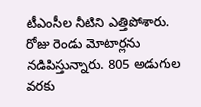టీఎంసీల నీటిని ఎత్తిపోశారు. రోజు రెండు మోటార్లను నడిపిస్తున్నారు. 805 అడుగుల వరకు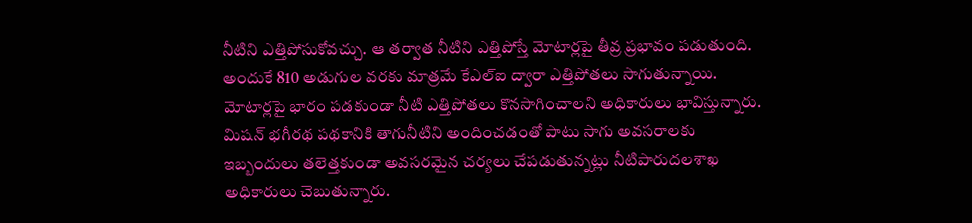నీటిని ఎత్తిపోసుకోవచ్చు. ఆ తర్వాత నీటిని ఎత్తిపోస్తే మోటార్లపై తీవ్ర ప్రభావం పడుతుంది. అందుకే 810 అడుగుల వరకు మాత్రమే కేఎల్‌ఐ ద్వారా ఎత్తిపోతలు సాగుతున్నాయి. మోటార్లపై భారం పడకుండా నీటి ఎత్తిపోతలు కొనసాగించాలని అధికారులు భావిస్తున్నారు. మిషన్‌ భగీరథ పథకానికి తాగునీటిని అందించడంతో పాటు సాగు అవసరాలకు ఇబ్బందులు తలెత్తకుండా అవసరమైన చర్యలు చేపడుతున్నట్లు నీటిపారుదలశాఖ అధికారులు చెబుతున్నారు.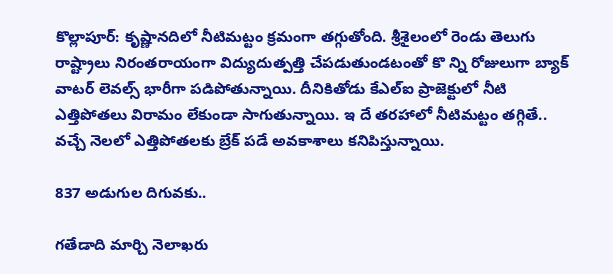కొల్లాపూర్‌: కృష్ణానదిలో నీటిమట్టం క్రమంగా తగ్గుతోంది. శ్రీశైలంలో రెండు తెలుగు రాష్ట్రాలు నిరంతరాయంగా విద్యుదుత్పత్తి చేపడుతుండటంతో కొ న్ని రోజులుగా బ్యాక్‌ వాటర్‌ లెవల్స్‌ భారీగా పడిపోతున్నాయి. దీనికితోడు కేఎల్‌ఐ ప్రాజెక్టులో నీటి ఎత్తిపోతలు విరామం లేకుండా సాగుతున్నాయి. ఇ దే తరహాలో నీటిమట్టం తగ్గితే.. వచ్చే నెలలో ఎత్తిపోతలకు బ్రేక్‌ పడే అవకాశాలు కనిపిస్తున్నాయి.

837 అడుగుల దిగువకు..

గతేడాది మార్చి నెలాఖరు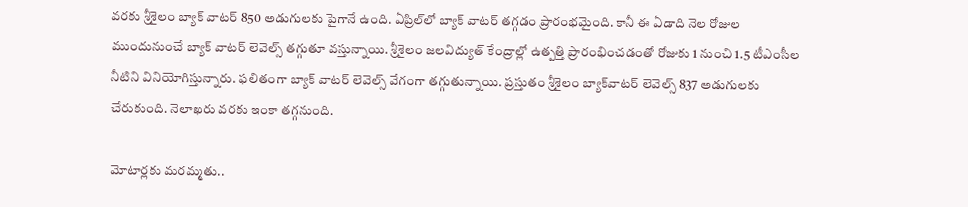వరకు శ్రీశైలం బ్యాక్‌ వాటర్‌ 850 అడుగులకు పైగానే ఉంది. ఏప్రిల్‌లో బ్యాక్‌ వాటర్‌ తగ్గడం ప్రారంభమైంది. కానీ ఈ ఏడాది నెల రోజుల ముందునుంచే బ్యాక్‌ వాటర్‌ లెవెల్స్‌ తగ్గుతూ వస్తున్నాయి. శ్రీశైలం జలవిద్యుత్‌ కేంద్రాల్లో ఉత్పత్తి ప్రారంభించడంతో రోజుకు 1 నుంచి 1.5 టీఎంసీల నీటిని వినియోగిస్తున్నారు. ఫలితంగా బ్యాక్‌ వాటర్‌ లెవెల్స్‌ వేగంగా తగ్గుతున్నాయి. ప్రస్తుతం శ్రీశైలం బ్యాక్‌వాటర్‌ లెవెల్స్‌ 837 అడుగులకు చేరుకుంది. నెలాఖరు వరకు ఇంకా తగ్గనుంది.

మోటార్లకు మరమ్మతు..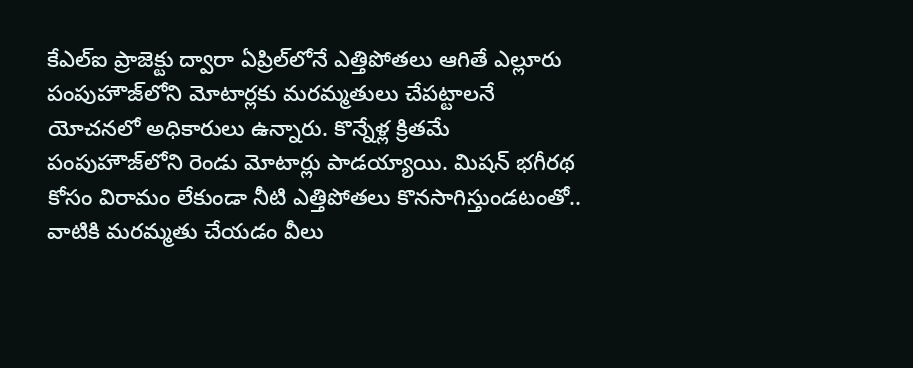కేఎల్‌ఐ ప్రాజెక్టు ద్వారా ఏప్రిల్‌లోనే ఎత్తిపోతలు ఆగితే ఎల్లూరు పంపుహౌజ్‌లోని మోటార్లకు మరమ్మతులు చేపట్టాలనే యోచనలో అధికారులు ఉన్నారు. కొన్నేళ్ల క్రితమే పంపుహౌజ్‌లోని రెండు మోటార్లు పాడయ్యాయి. మిషన్‌ భగీరథ కోసం విరామం లేకుండా నీటి ఎత్తిపోతలు కొనసాగిస్తుండటంతో.. వాటికి మరమ్మతు చేయడం వీలు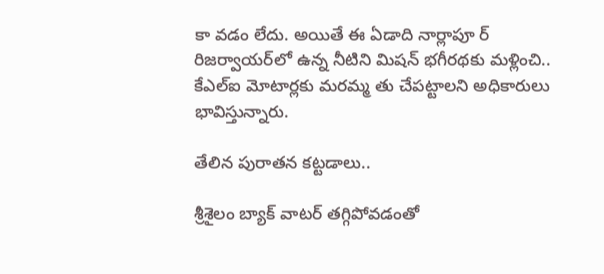కా వడం లేదు. అయితే ఈ ఏడాది నార్లాపూ ర్‌ రిజర్వాయర్‌లో ఉన్న నీటిని మిషన్‌ భగీరథకు మళ్లించి.. కేఎల్‌ఐ మోటార్లకు మరమ్మ తు చేపట్టాలని అధికారులు భావిస్తున్నారు.

తేలిన పురాతన కట్టడాలు..

శ్రీశైలం బ్యాక్‌ వాటర్‌ తగ్గిపోవడంతో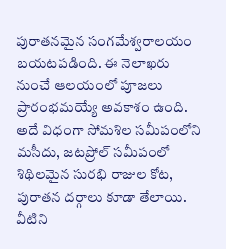పురాతనమైన సంగమేశ్వరాలయం బయటపడింది. ఈ నెలాఖరు నుంచే ఆలయంలో పూజలు ప్రారంభమయ్యే అవకాశం ఉంది. అదే విధంగా సోమశిల సమీపంలోని మసీదు, జటప్రోల్‌ సమీపంలో శిథిలమైన సురభి రాజుల కోట, పురాతన దర్గాలు కూడా తేలాయి. వీటిని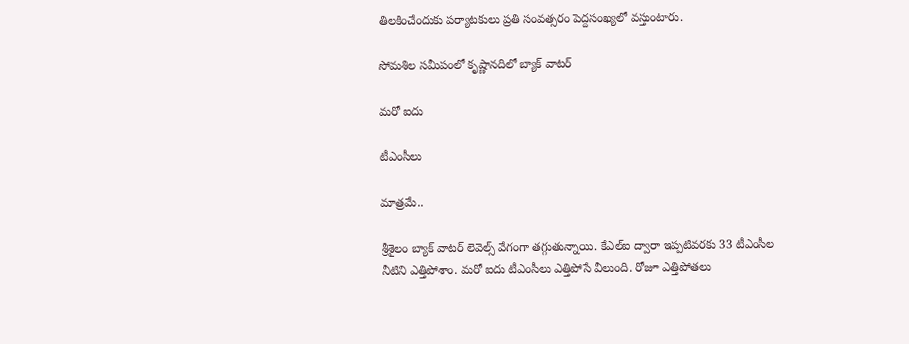తిలకించేందుకు పర్యాటకులు ప్రతి సంవత్సరం పెద్దసంఖ్యలో వస్తుంటారు.

సోమశిల సమీపంలో కృష్ణానదిలో బ్యాక్‌ వాటర్‌

మరో ఐదు

టీఎంసీలు

మాత్రమే..

శ్రీశైలం బ్యాక్‌ వాటర్‌ లెవెల్స్‌ వేగంగా తగ్గుతున్నాయి. కేఎల్‌ఐ ద్వారా ఇప్పటివరకు 33 టీఎంసీల నీటిని ఎత్తిపోశాం. మరో ఐదు టీఎంసీలు ఎత్తిపోసే వీలుంది. రోజూ ఎత్తిపోతలు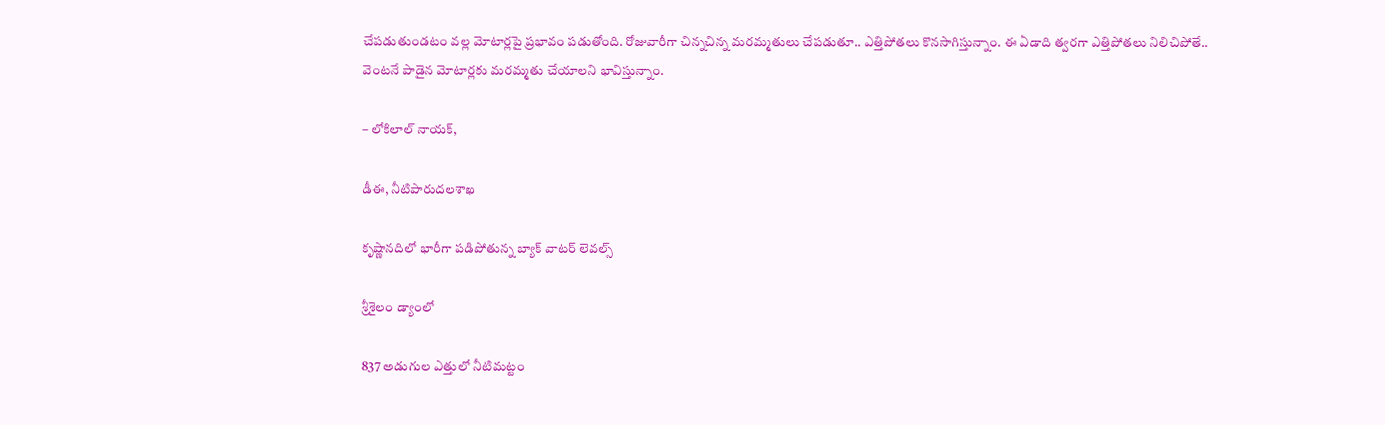చేపడుతుండటం వల్ల మోటార్లపై ప్రభావం పడుతోంది. రోజువారీగా చిన్నచిన్న మరమ్మతులు చేపడుతూ.. ఎత్తిపోతలు కొనసాగిస్తున్నాం. ఈ ఏడాది త్వరగా ఎత్తిపోతలు నిలిచిపోతే.. వెంటనే పాడైన మోటార్లకు మరమ్మతు చేయాలని భావిస్తున్నాం.

– లోకిలాల్‌ నాయక్‌,

డీఈ, నీటిపారుదలశాఖ

కృష్ణానదిలో భారీగా పడిపోతున్న బ్యాక్‌ వాటర్‌ లెవల్స్‌

శ్రీశైలం డ్యాంలో

837 అడుగుల ఎత్తులో నీటిమట్టం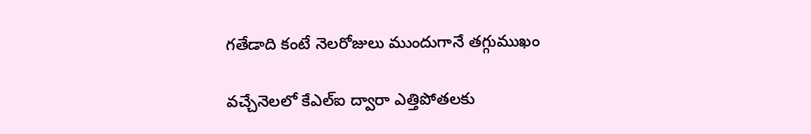గతేడాది కంటే నెలరోజులు ముందుగానే తగ్గుముఖం

వచ్చేనెలలో కేఎల్‌ఐ ద్వారా ఎత్తిపోతలకు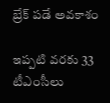బ్రేక్‌ పడే అవకాశం

ఇప్పటి వరకు 33 టీఎంసీలు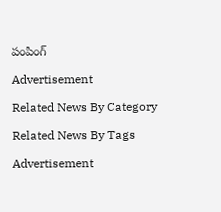పంపింగ్‌

Advertisement

Related News By Category

Related News By Tags

Advertisement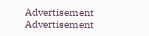Advertisement
Advertisement